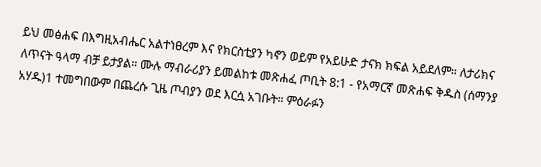ይህ መፅሐፍ በእግዚአብሔር አልተነፀረም እና የክርስቲያን ካኖን ወይም የአይሁድ ታናክ ክፍል አይደለም። ለታሪክና ለጥናት ዓላማ ብቻ ይታያል። ሙሉ ማብራሪያን ይመልከቱ መጽሐፈ ጦቢት 8:1 - የአማርኛ መጽሐፍ ቅዱስ (ሰማንያ አሃዱ)1 ተመግበውም በጨረሱ ጊዜ ጦብያን ወደ እርሷ አገቡት። ምዕራፉን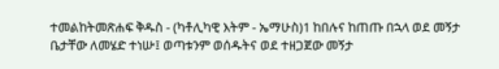ተመልከትመጽሐፍ ቅዱስ - (ካቶሊካዊ እትም - ኤማሁስ)1 ከበሉና ከጠጡ በኋላ ወደ መኝታ ቤታቸው ለመሄድ ተነሡ፤ ወጣቱንም ወሰዱትና ወደ ተዘጋጀው መኝታ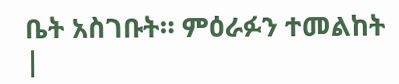ቤት አስገቡት። ምዕራፉን ተመልከት |